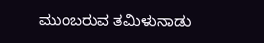ಮುಂಬರುವ ತಮಿಳುನಾಡು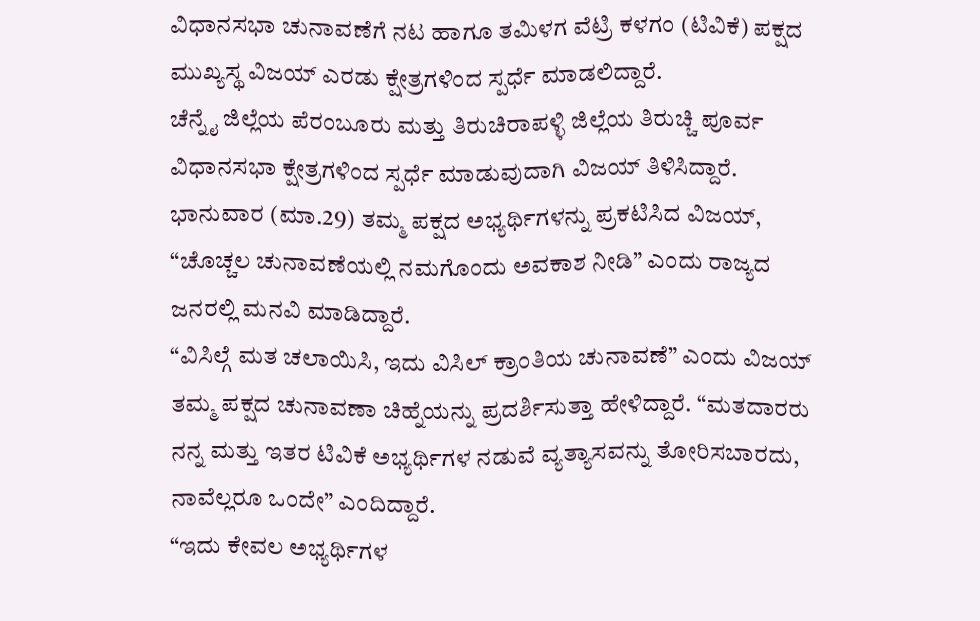ವಿಧಾನಸಭಾ ಚುನಾವಣೆಗೆ ನಟ ಹಾಗೂ ತಮಿಳಗ ವೆಟ್ರಿ ಕಳಗಂ (ಟಿವಿಕೆ) ಪಕ್ಷದ ಮುಖ್ಯಸ್ಥ ವಿಜಯ್ ಎರಡು ಕ್ಷೇತ್ರಗಳಿಂದ ಸ್ಪರ್ಧೆ ಮಾಡಲಿದ್ದಾರೆ.
ಚೆನ್ನೈ ಜಿಲ್ಲೆಯ ಪೆರಂಬೂರು ಮತ್ತು ತಿರುಚಿರಾಪಳ್ಳಿ ಜಿಲ್ಲೆಯ ತಿರುಚ್ಚಿ ಪೂರ್ವ ವಿಧಾನಸಭಾ ಕ್ಷೇತ್ರಗಳಿಂದ ಸ್ಪರ್ಧೆ ಮಾಡುವುದಾಗಿ ವಿಜಯ್ ತಿಳಿಸಿದ್ದಾರೆ.
ಭಾನುವಾರ (ಮಾ.29) ತಮ್ಮ ಪಕ್ಷದ ಅಭ್ಯರ್ಥಿಗಳನ್ನು ಪ್ರಕಟಿಸಿದ ವಿಜಯ್, “ಚೊಚ್ಚಲ ಚುನಾವಣೆಯಲ್ಲಿ ನಮಗೊಂದು ಅವಕಾಶ ನೀಡಿ” ಎಂದು ರಾಜ್ಯದ ಜನರಲ್ಲಿ ಮನವಿ ಮಾಡಿದ್ದಾರೆ.
“ವಿಸಿಲ್ಗೆ ಮತ ಚಲಾಯಿಸಿ, ಇದು ವಿಸಿಲ್ ಕ್ರಾಂತಿಯ ಚುನಾವಣೆ” ಎಂದು ವಿಜಯ್ ತಮ್ಮ ಪಕ್ಷದ ಚುನಾವಣಾ ಚಿಹ್ನೆಯನ್ನು ಪ್ರದರ್ಶಿಸುತ್ತಾ ಹೇಳಿದ್ದಾರೆ. “ಮತದಾರರು ನನ್ನ ಮತ್ತು ಇತರ ಟಿವಿಕೆ ಅಭ್ಯರ್ಥಿಗಳ ನಡುವೆ ವ್ಯತ್ಯಾಸವನ್ನು ತೋರಿಸಬಾರದು, ನಾವೆಲ್ಲರೂ ಒಂದೇ” ಎಂದಿದ್ದಾರೆ.
“ಇದು ಕೇವಲ ಅಭ್ಯರ್ಥಿಗಳ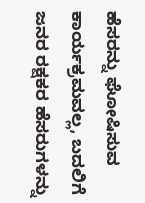ಹೆಸರನ್ನು ಘೋಷಿಸುವ ಕಾರ್ಯಕ್ರಮವಲ್ಲ, ಬದಲಿಗೆ ಜನರ ರಕ್ಷಕರ ಹೆಸರುಗಳನ್ನು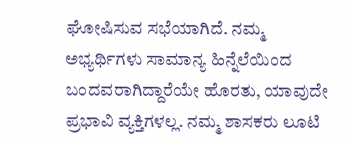ಘೋಷಿಸುವ ಸಭೆಯಾಗಿದೆ. ನಮ್ಮ ಅಭ್ಯರ್ಥಿಗಳು ಸಾಮಾನ್ಯ ಹಿನ್ನೆಲೆಯಿಂದ ಬಂದವರಾಗಿದ್ದಾರೆಯೇ ಹೊರತು, ಯಾವುದೇ ಪ್ರಭಾವಿ ವ್ಯಕ್ತಿಗಳಲ್ಲ. ನಮ್ಮ ಶಾಸಕರು ಲೂಟಿ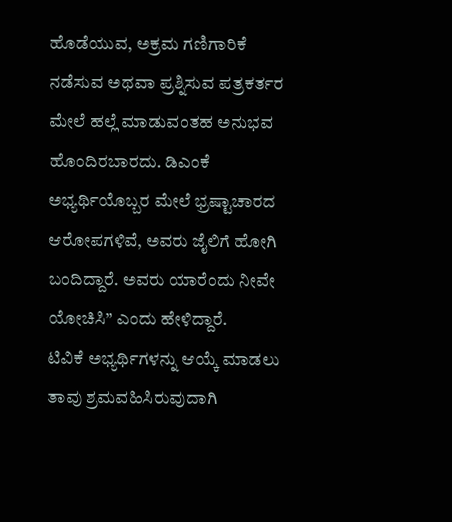ಹೊಡೆಯುವ, ಅಕ್ರಮ ಗಣಿಗಾರಿಕೆ ನಡೆಸುವ ಅಥವಾ ಪ್ರಶ್ನಿಸುವ ಪತ್ರಕರ್ತರ ಮೇಲೆ ಹಲ್ಲೆ ಮಾಡುವಂತಹ ಅನುಭವ ಹೊಂದಿರಬಾರದು. ಡಿಎಂಕೆ ಅಭ್ಯರ್ಥಿಯೊಬ್ಬರ ಮೇಲೆ ಭ್ರಷ್ಟಾಚಾರದ ಆರೋಪಗಳಿವೆ, ಅವರು ಜೈಲಿಗೆ ಹೋಗಿ ಬಂದಿದ್ದಾರೆ. ಅವರು ಯಾರೆಂದು ನೀವೇ ಯೋಚಿಸಿ” ಎಂದು ಹೇಳಿದ್ದಾರೆ.
ಟಿವಿಕೆ ಅಭ್ಯರ್ಥಿಗಳನ್ನು ಆಯ್ಕೆ ಮಾಡಲು ತಾವು ಶ್ರಮವಹಿಸಿರುವುದಾಗಿ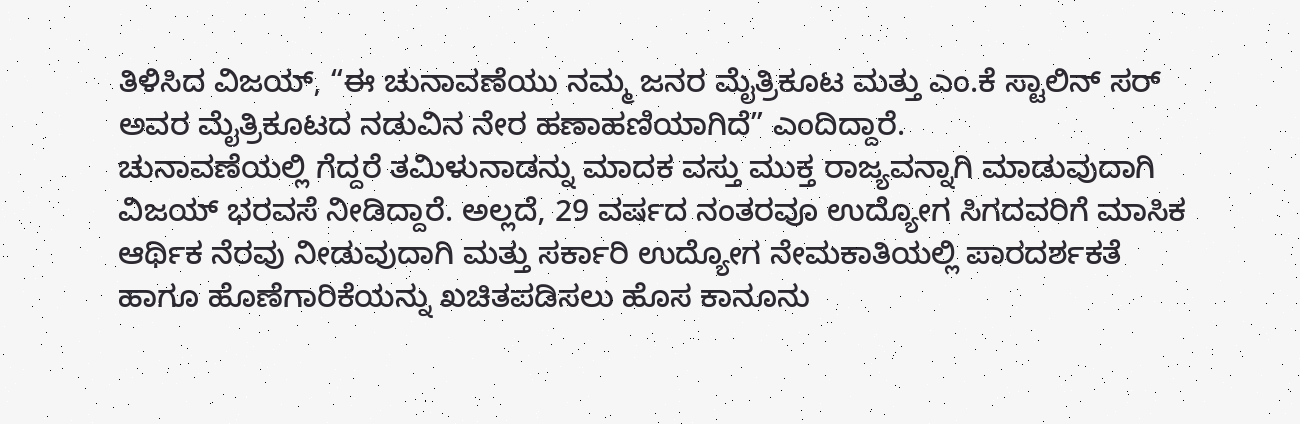ತಿಳಿಸಿದ ವಿಜಯ್, “ಈ ಚುನಾವಣೆಯು ನಮ್ಮ ಜನರ ಮೈತ್ರಿಕೂಟ ಮತ್ತು ಎಂ.ಕೆ ಸ್ಟಾಲಿನ್ ಸರ್ ಅವರ ಮೈತ್ರಿಕೂಟದ ನಡುವಿನ ನೇರ ಹಣಾಹಣಿಯಾಗಿದೆ” ಎಂದಿದ್ದಾರೆ.
ಚುನಾವಣೆಯಲ್ಲಿ ಗೆದ್ದರೆ ತಮಿಳುನಾಡನ್ನು ಮಾದಕ ವಸ್ತು ಮುಕ್ತ ರಾಜ್ಯವನ್ನಾಗಿ ಮಾಡುವುದಾಗಿ ವಿಜಯ್ ಭರವಸೆ ನೀಡಿದ್ದಾರೆ. ಅಲ್ಲದೆ, 29 ವರ್ಷದ ನಂತರವೂ ಉದ್ಯೋಗ ಸಿಗದವರಿಗೆ ಮಾಸಿಕ ಆರ್ಥಿಕ ನೆರವು ನೀಡುವುದಾಗಿ ಮತ್ತು ಸರ್ಕಾರಿ ಉದ್ಯೋಗ ನೇಮಕಾತಿಯಲ್ಲಿ ಪಾರದರ್ಶಕತೆ ಹಾಗೂ ಹೊಣೆಗಾರಿಕೆಯನ್ನು ಖಚಿತಪಡಿಸಲು ಹೊಸ ಕಾನೂನು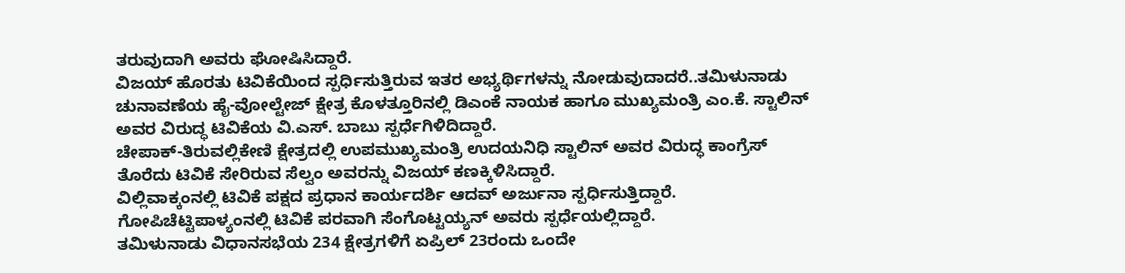ತರುವುದಾಗಿ ಅವರು ಘೋಷಿಸಿದ್ದಾರೆ.
ವಿಜಯ್ ಹೊರತು ಟಿವಿಕೆಯಿಂದ ಸ್ಪರ್ಧಿಸುತ್ತಿರುವ ಇತರ ಅಭ್ಯರ್ಥಿಗಳನ್ನು ನೋಡುವುದಾದರೆ..ತಮಿಳುನಾಡು ಚುನಾವಣೆಯ ಹೈ-ವೋಲ್ಟೇಜ್ ಕ್ಷೇತ್ರ ಕೊಳತ್ತೂರಿನಲ್ಲಿ ಡಿಎಂಕೆ ನಾಯಕ ಹಾಗೂ ಮುಖ್ಯಮಂತ್ರಿ ಎಂ.ಕೆ. ಸ್ಟಾಲಿನ್ ಅವರ ವಿರುದ್ಧ ಟಿವಿಕೆಯ ವಿ.ಎಸ್. ಬಾಬು ಸ್ಪರ್ಧೆಗಿಳಿದಿದ್ದಾರೆ.
ಚೇಪಾಕ್-ತಿರುವಲ್ಲಿಕೇಣಿ ಕ್ಷೇತ್ರದಲ್ಲಿ ಉಪಮುಖ್ಯಮಂತ್ರಿ ಉದಯನಿಧಿ ಸ್ಟಾಲಿನ್ ಅವರ ವಿರುದ್ಧ ಕಾಂಗ್ರೆಸ್ ತೊರೆದು ಟಿವಿಕೆ ಸೇರಿರುವ ಸೆಲ್ವಂ ಅವರನ್ನು ವಿಜಯ್ ಕಣಕ್ಕಿಳಿಸಿದ್ದಾರೆ.
ವಿಲ್ಲಿವಾಕ್ಕಂನಲ್ಲಿ ಟಿವಿಕೆ ಪಕ್ಷದ ಪ್ರಧಾನ ಕಾರ್ಯದರ್ಶಿ ಆದವ್ ಅರ್ಜುನಾ ಸ್ಪರ್ಧಿಸುತ್ತಿದ್ದಾರೆ. ಗೋಪಿಚೆಟ್ಟಿಪಾಳ್ಯಂನಲ್ಲಿ ಟಿವಿಕೆ ಪರವಾಗಿ ಸೆಂಗೊಟ್ಟಯ್ಯನ್ ಅವರು ಸ್ಪರ್ಧೆಯಲ್ಲಿದ್ದಾರೆ.
ತಮಿಳುನಾಡು ವಿಧಾನಸಭೆಯ 234 ಕ್ಷೇತ್ರಗಳಿಗೆ ಏಪ್ರಿಲ್ 23ರಂದು ಒಂದೇ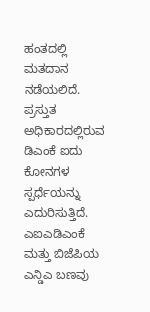ಹಂತದಲ್ಲಿ ಮತದಾನ ನಡೆಯಲಿದೆ.
ಪ್ರಸ್ತುತ ಅಧಿಕಾರದಲ್ಲಿರುವ ಡಿಎಂಕೆ ಐದು ಕೋನಗಳ ಸ್ಪರ್ಧೆಯನ್ನು ಎದುರಿಸುತ್ತಿದೆ. ಎಐಎಡಿಎಂಕೆ ಮತ್ತು ಬಿಜೆಪಿಯ ಎನ್ಡಿಎ ಬಣವು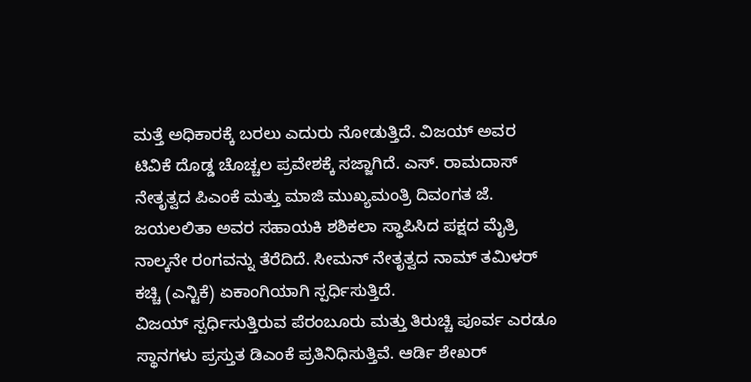ಮತ್ತೆ ಅಧಿಕಾರಕ್ಕೆ ಬರಲು ಎದುರು ನೋಡುತ್ತಿದೆ. ವಿಜಯ್ ಅವರ ಟಿವಿಕೆ ದೊಡ್ಡ ಚೊಚ್ಚಲ ಪ್ರವೇಶಕ್ಕೆ ಸಜ್ಜಾಗಿದೆ. ಎಸ್. ರಾಮದಾಸ್ ನೇತೃತ್ವದ ಪಿಎಂಕೆ ಮತ್ತು ಮಾಜಿ ಮುಖ್ಯಮಂತ್ರಿ ದಿವಂಗತ ಜೆ. ಜಯಲಲಿತಾ ಅವರ ಸಹಾಯಕಿ ಶಶಿಕಲಾ ಸ್ಥಾಪಿಸಿದ ಪಕ್ಷದ ಮೈತ್ರಿ ನಾಲ್ಕನೇ ರಂಗವನ್ನು ತೆರೆದಿದೆ. ಸೀಮನ್ ನೇತೃತ್ವದ ನಾಮ್ ತಮಿಳರ್ ಕಚ್ಚಿ (ಎನ್ಟಿಕೆ) ಏಕಾಂಗಿಯಾಗಿ ಸ್ಪರ್ಧಿಸುತ್ತಿದೆ.
ವಿಜಯ್ ಸ್ಪರ್ಧಿಸುತ್ತಿರುವ ಪೆರಂಬೂರು ಮತ್ತು ತಿರುಚ್ಚಿ ಪೂರ್ವ ಎರಡೂ ಸ್ಥಾನಗಳು ಪ್ರಸ್ತುತ ಡಿಎಂಕೆ ಪ್ರತಿನಿಧಿಸುತ್ತಿವೆ. ಆರ್ಡಿ ಶೇಖರ್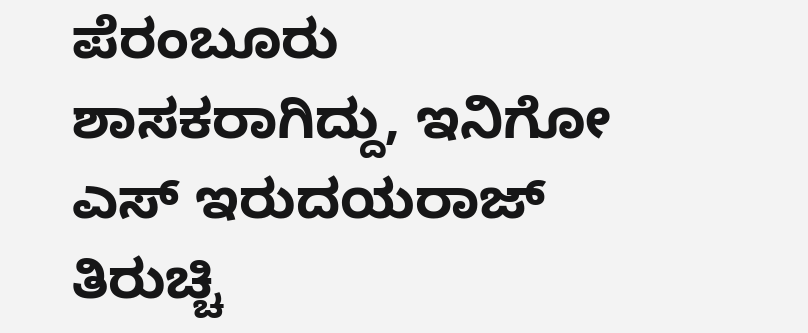ಪೆರಂಬೂರು ಶಾಸಕರಾಗಿದ್ದು, ಇನಿಗೋ ಎಸ್ ಇರುದಯರಾಜ್ ತಿರುಚ್ಚಿ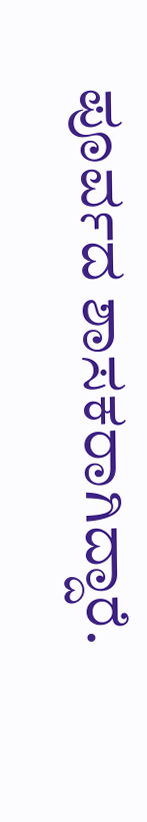ಪೂರ್ವದ ಶಾಸಕರಾಗಿದ್ದಾರೆ.